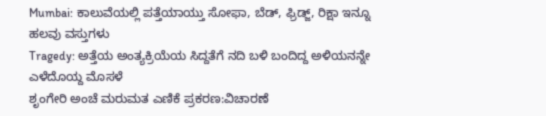Mumbai: ಕಾಲುವೆಯಲ್ಲಿ ಪತ್ತೆಯಾಯ್ತು ಸೋಫಾ, ಬೆಡ್, ಫ್ರಿಡ್ಜ್, ರಿಕ್ಷಾ ಇನ್ನೂ ಹಲವು ವಸ್ತುಗಳು
Tragedy: ಅತ್ತೆಯ ಅಂತ್ಯಕ್ರಿಯೆಯ ಸಿದ್ದತೆಗೆ ನದಿ ಬಳಿ ಬಂದಿದ್ದ ಅಳಿಯನನ್ನೇ ಎಳೆದೊಯ್ದ ಮೊಸಳೆ
ಶೃಂಗೇರಿ ಅಂಚೆ ಮರುಮತ ಎಣಿಕೆ ಪ್ರಕರಣ:ವಿಚಾರಣೆ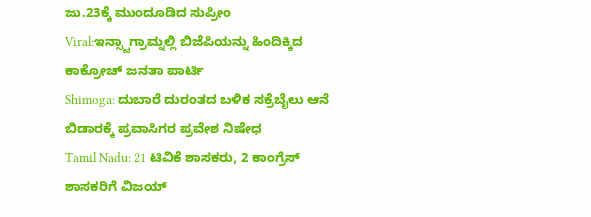ಜು.23ಕ್ಕೆ ಮುಂದೂಡಿದ ಸುಪ್ರೀಂ
Viral:ಇನ್ಸ್ಟಾಗ್ರಾಮ್ನಲ್ಲಿ ಬಿಜೆಪಿಯನ್ನು ಹಿಂದಿಕ್ಕಿದ ಕಾಕ್ರೋಚ್ ಜನತಾ ಪಾರ್ಟಿ
Shimoga: ದುಬಾರೆ ದುರಂತದ ಬಳಿಕ ಸಕ್ರೆಬೈಲು ಆನೆ ಬಿಡಾರಕ್ಕೆ ಪ್ರವಾಸಿಗರ ಪ್ರವೇಶ ನಿಷೇಧ
Tamil Nadu: 21 ಟಿವಿಕೆ ಶಾಸಕರು, 2 ಕಾಂಗ್ರೆಸ್ ಶಾಸಕರಿಗೆ ವಿಜಯ್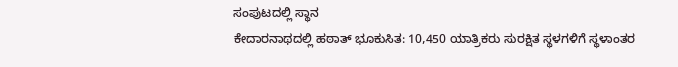ಸಂಪುಟದಲ್ಲಿ ಸ್ಥಾನ
ಕೇದಾರನಾಥದಲ್ಲಿ ಹಠಾತ್ ಭೂಕುಸಿತ: 10,450 ಯಾತ್ರಿಕರು ಸುರಕ್ಷಿತ ಸ್ಥಳಗಳಿಗೆ ಸ್ಥಳಾಂತರ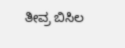ತೀವ್ರ ಬಿಸಿಲ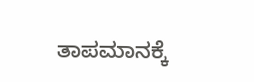ತಾಪಮಾನಕ್ಕೆ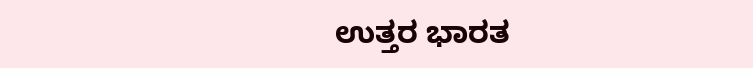ಉತ್ತರ ಭಾರತ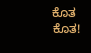ಕೊತ ಕೊತ!